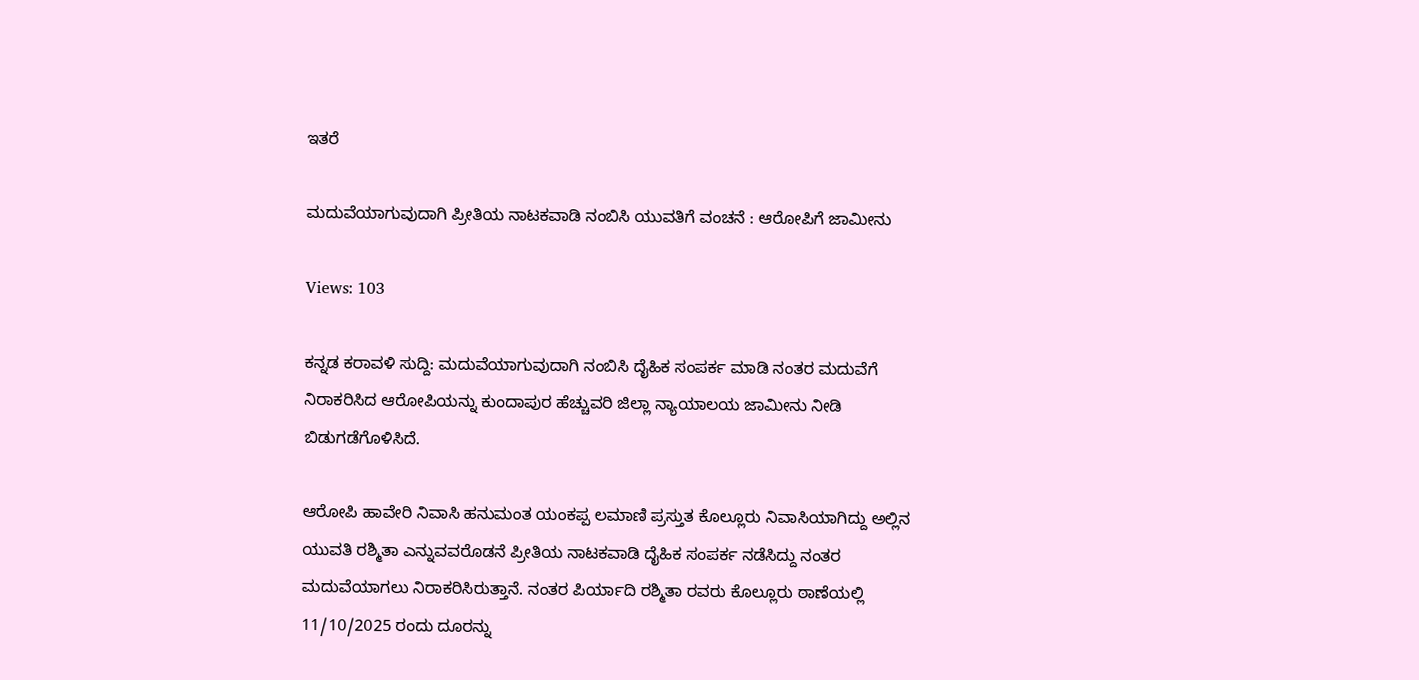ಇತರೆ

ಮದುವೆಯಾಗುವುದಾಗಿ ಪ್ರೀತಿಯ ನಾಟಕವಾಡಿ ನಂಬಿಸಿ ಯುವತಿಗೆ ವಂಚನೆ : ಆರೋಪಿಗೆ ಜಾಮೀನು

Views: 103

ಕನ್ನಡ ಕರಾವಳಿ ಸುದ್ದಿ: ಮದುವೆಯಾಗುವುದಾಗಿ ನಂಬಿಸಿ ದೈಹಿಕ ಸಂಪರ್ಕ ಮಾಡಿ ನಂತರ ಮದುವೆಗೆ ನಿರಾಕರಿಸಿದ ಆರೋಪಿಯನ್ನು ಕುಂದಾಪುರ ಹೆಚ್ಚುವರಿ ಜಿಲ್ಲಾ ನ್ಯಾಯಾಲಯ ಜಾಮೀನು ನೀಡಿ ಬಿಡುಗಡೆಗೊಳಿಸಿದೆ.

ಆರೋಪಿ ಹಾವೇರಿ ನಿವಾಸಿ ಹನುಮಂತ ಯಂಕಪ್ಪ ಲಮಾಣಿ ಪ್ರಸ್ತುತ ಕೊಲ್ಲೂರು ನಿವಾಸಿಯಾಗಿದ್ದು ಅಲ್ಲಿನ ಯುವತಿ ರಶ್ಮಿತಾ ಎನ್ನುವವರೊಡನೆ ಪ್ರೀತಿಯ ನಾಟಕವಾಡಿ ದೈಹಿಕ ಸಂಪರ್ಕ ನಡೆಸಿದ್ದು ನಂತರ ಮದುವೆಯಾಗಲು ನಿರಾಕರಿಸಿರುತ್ತಾನೆ. ನಂತರ ಪಿರ್ಯಾದಿ ರಶ್ಮಿತಾ ರವರು ಕೊಲ್ಲೂರು ಠಾಣೆಯಲ್ಲಿ 11/10/2025 ರಂದು ದೂರನ್ನು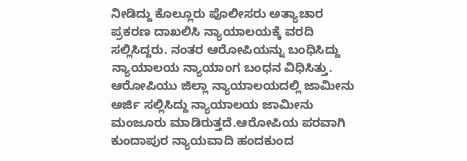ನೀಡಿದ್ದು ಕೊಲ್ಲೂರು ಪೊಲೀಸರು ಅತ್ಯಾಚಾರ ಪ್ರಕರಣ ದಾಖಲಿಸಿ ನ್ಯಾಯಾಲಯಕ್ಕೆ ವರದಿ ಸಲ್ಲಿಸಿದ್ದರು. ನಂತರ ಆರೋಪಿಯನ್ನು ಬಂಧಿಸಿದ್ದು ನ್ಯಾಯಾಲಯ ನ್ಯಾಯಾಂಗ ಬಂಧನ ವಿಧಿಸಿತ್ತು. ಆರೋಪಿಯು ಜಿಲ್ಲಾ ನ್ಯಾಯಾಲಯದಲ್ಲಿ ಜಾಮೀನು ಅರ್ಜಿ ಸಲ್ಲಿಸಿದ್ದು ನ್ಯಾಯಾಲಯ ಜಾಮೀನು ಮಂಜೂರು ಮಾಡಿರುತ್ತದೆ.ಆರೋಪಿಯ ಪರವಾಗಿ ಕುಂದಾಪುರ ನ್ಯಾಯವಾದಿ ಹಂದಕುಂದ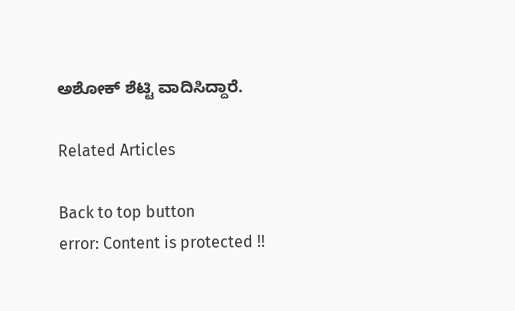ಅಶೋಕ್ ಶೆಟ್ಟಿ ವಾದಿಸಿದ್ದಾರೆ.

Related Articles

Back to top button
error: Content is protected !!